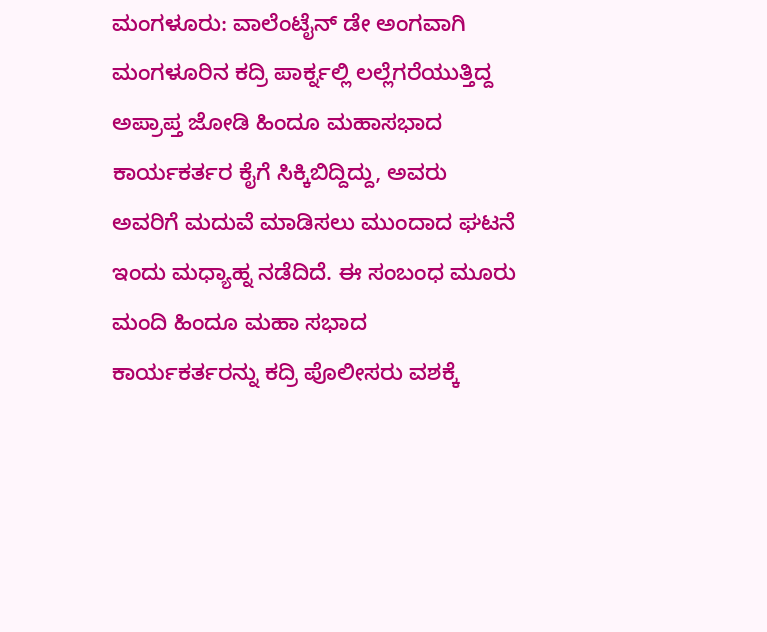ಮಂಗಳೂರು: ವಾಲೆಂಟೈನ್ ಡೇ ಅಂಗವಾಗಿ ಮಂಗಳೂರಿನ ಕದ್ರಿ ಪಾರ್ಕ್ನಲ್ಲಿ ಲಲ್ಲೆಗರೆಯುತ್ತಿದ್ದ ಅಪ್ರಾಪ್ತ ಜೋಡಿ ಹಿಂದೂ ಮಹಾಸಭಾದ ಕಾರ್ಯಕರ್ತರ ಕೈಗೆ ಸಿಕ್ಕಿಬಿದ್ದಿದ್ದು, ಅವರು ಅವರಿಗೆ ಮದುವೆ ಮಾಡಿಸಲು ಮುಂದಾದ ಘಟನೆ ಇಂದು ಮಧ್ಯಾಹ್ನ ನಡೆದಿದೆ. ಈ ಸಂಬಂಧ ಮೂರು ಮಂದಿ ಹಿಂದೂ ಮಹಾ ಸಭಾದ ಕಾರ್ಯಕರ್ತರನ್ನು ಕದ್ರಿ ಪೊಲೀಸರು ವಶಕ್ಕೆ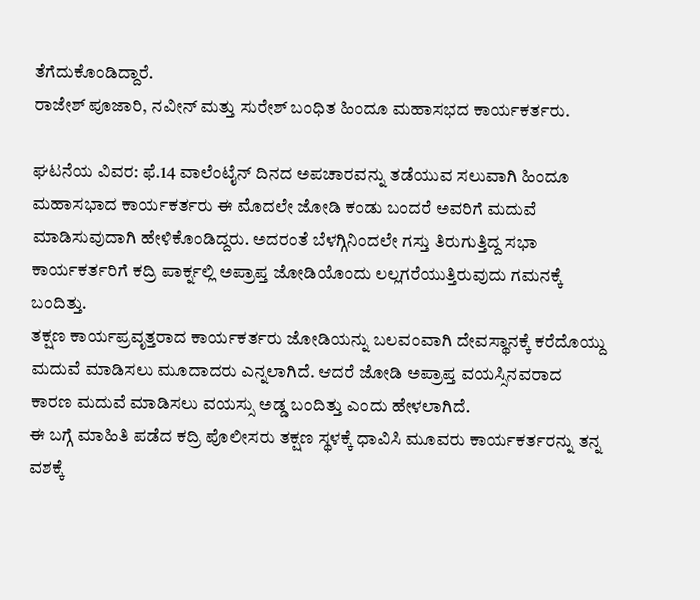ತೆಗೆದುಕೊಂಡಿದ್ದಾರೆ.
ರಾಜೇಶ್ ಪೂಜಾರಿ, ನವೀನ್ ಮತ್ತು ಸುರೇಶ್ ಬಂಧಿತ ಹಿಂದೂ ಮಹಾಸಭದ ಕಾರ್ಯಕರ್ತರು.

ಘಟನೆಯ ವಿವರ: ಫೆ.14 ವಾಲೆಂಟೈನ್ ದಿನದ ಅಪಚಾರವನ್ನು ತಡೆಯುವ ಸಲುವಾಗಿ ಹಿಂದೂ ಮಹಾಸಭಾದ ಕಾರ್ಯಕರ್ತರು ಈ ಮೊದಲೇ ಜೋಡಿ ಕಂಡು ಬಂದರೆ ಅವರಿಗೆ ಮದುವೆ ಮಾಡಿಸುವುದಾಗಿ ಹೇಳಿಕೊಂಡಿದ್ದರು. ಅದರಂತೆ ಬೆಳಗ್ಗಿನಿಂದಲೇ ಗಸ್ತು ತಿರುಗುತ್ತಿದ್ದ ಸಭಾ ಕಾರ್ಯಕರ್ತರಿಗೆ ಕದ್ರಿ ಪಾರ್ಕ್ನಲ್ಲಿ ಅಪ್ರಾಪ್ತ ಜೋಡಿಯೊಂದು ಲಲ್ಲಗರೆಯುತ್ತಿರುವುದು ಗಮನಕ್ಕೆ ಬಂದಿತ್ತು.
ತಕ್ಷಣ ಕಾರ್ಯಪ್ರವೃತ್ತರಾದ ಕಾರ್ಯಕರ್ತರು ಜೋಡಿಯನ್ನು ಬಲವಂವಾಗಿ ದೇವಸ್ಥಾನಕ್ಕೆ ಕರೆದೊಯ್ದು ಮದುವೆ ಮಾಡಿಸಲು ಮೂದಾದರು ಎನ್ನಲಾಗಿದೆ. ಆದರೆ ಜೋಡಿ ಅಪ್ರಾಪ್ತ ವಯಸ್ಸಿನವರಾದ ಕಾರಣ ಮದುವೆ ಮಾಡಿಸಲು ವಯಸ್ಸು ಅಡ್ಡ ಬಂದಿತ್ತು ಎಂದು ಹೇಳಲಾಗಿದೆ.
ಈ ಬಗ್ಗೆ ಮಾಹಿತಿ ಪಡೆದ ಕದ್ರಿ ಪೊಲೀಸರು ತಕ್ಷಣ ಸ್ಥಳಕ್ಕೆ ಧಾವಿಸಿ ಮೂವರು ಕಾರ್ಯಕರ್ತರನ್ನು ತನ್ನ ವಶಕ್ಕೆ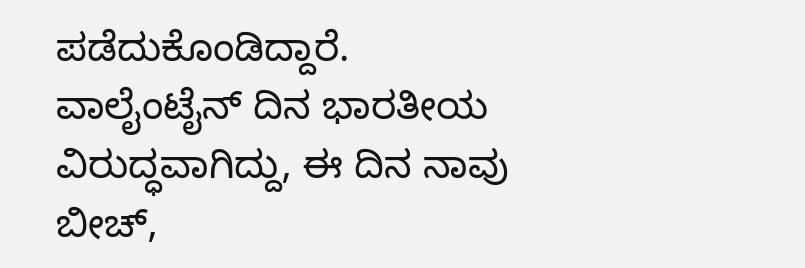ಪಡೆದುಕೊಂಡಿದ್ದಾರೆ.
ವಾಲೈಂಟೈನ್ ದಿನ ಭಾರತೀಯ ವಿರುದ್ಧವಾಗಿದ್ದು, ಈ ದಿನ ನಾವು ಬೀಚ್,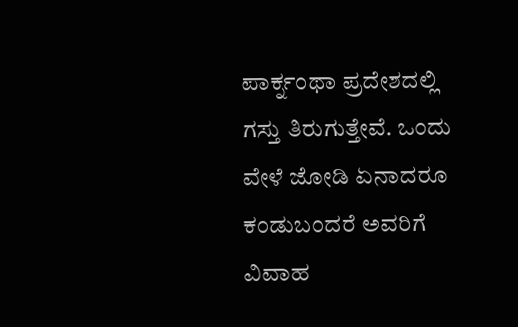ಪಾರ್ಕ್ನಂಥಾ ಪ್ರದೇಶದಲ್ಲಿ ಗಸ್ತು ತಿರುಗುತ್ತೇವೆ. ಒಂದು ವೇಳೆ ಜೋಡಿ ಏನಾದರೂ ಕಂಡುಬಂದರೆ ಅವರಿಗೆ ವಿವಾಹ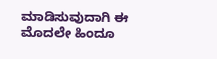ಮಾಡಿಸುವುದಾಗಿ ಈ ಮೊದಲೇ ಹಿಂದೂ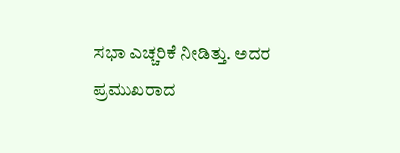ಸಭಾ ಎಚ್ಚರಿಕೆ ನೀಡಿತ್ತು. ಅದರ ಪ್ರಮುಖರಾದ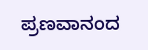ಪ್ರಣವಾನಂದ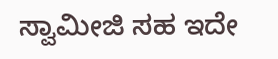ಸ್ವಾಮೀಜಿ ಸಹ ಇದೇ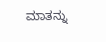ಮಾತನ್ನು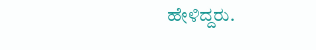ಹೇಳಿದ್ದರು.